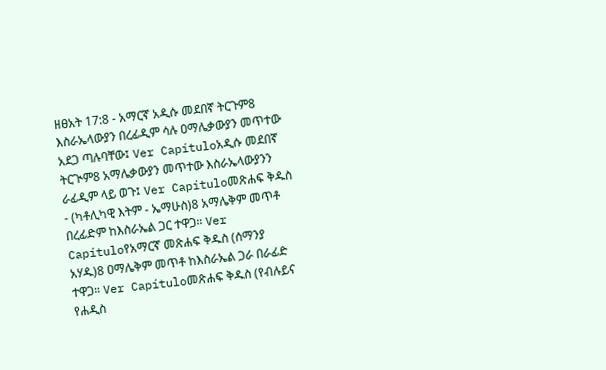ዘፀአት 17:8 - አማርኛ አዲሱ መደበኛ ትርጉም8 እስራኤላውያን በረፊዲም ሳሉ ዐማሌቃውያን መጥተው አደጋ ጣሉባቸው፤ Ver Capítuloአዲሱ መደበኛ ትርጒም8 አማሌቃውያን መጥተው እስራኤላውያንን ራፊዲም ላይ ወጉ፤ Ver Capítuloመጽሐፍ ቅዱስ - (ካቶሊካዊ እትም - ኤማሁስ)8 አማሌቅም መጥቶ በረፊድም ከእስራኤል ጋር ተዋጋ። Ver Capítuloየአማርኛ መጽሐፍ ቅዱስ (ሰማንያ አሃዱ)8 ዐማሌቅም መጥቶ ከእስራኤል ጋራ በራፊድ ተዋጋ። Ver Capítuloመጽሐፍ ቅዱስ (የብሉይና የሐዲስ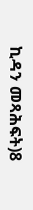ኪዳን መጻሕፍት)8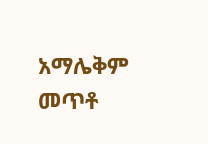አማሌቅም መጥቶ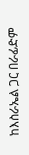ከእስራኤል ጋር በራፊድም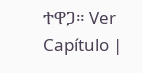ተዋጋ። Ver Capítulo |